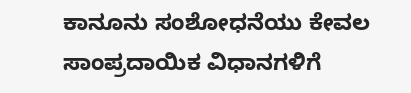ಕಾನೂನು ಸಂಶೋಧನೆಯು ಕೇವಲ ಸಾಂಪ್ರದಾಯಿಕ ವಿಧಾನಗಳಿಗೆ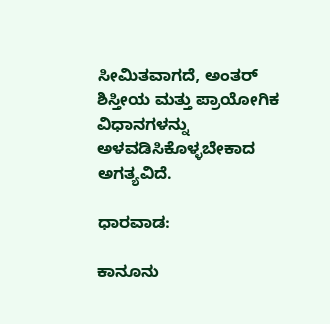ಸೀಮಿತವಾಗದೆ, ಅಂತರ್ ಶಿಸ್ತೀಯ ಮತ್ತು ಪ್ರಾಯೋಗಿಕ ವಿಧಾನಗಳನ್ನು ಅಳವಡಿಸಿಕೊಳ್ಳಬೇಕಾದ ಅಗತ್ಯವಿದೆ.

ಧಾರವಾಡ:

ಕಾನೂನು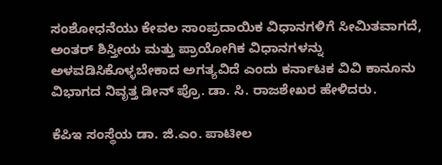ಸಂಶೋಧನೆಯು ಕೇವಲ ಸಾಂಪ್ರದಾಯಿಕ ವಿಧಾನಗಳಿಗೆ ಸೀಮಿತವಾಗದೆ, ಅಂತರ್ ಶಿಸ್ತೀಯ ಮತ್ತು ಪ್ರಾಯೋಗಿಕ ವಿಧಾನಗಳನ್ನು ಅಳವಡಿಸಿಕೊಳ್ಳಬೇಕಾದ ಅಗತ್ಯವಿದೆ ಎಂದು ಕರ್ನಾಟಕ ವಿವಿ ಕಾನೂನು ವಿಭಾಗದ ನಿವೃತ್ತ ಡೀನ್ ಪ್ರೊ. ಡಾ. ಸಿ. ರಾಜಶೇಖರ ಹೇಳಿದರು.

ಕೆಪಿಇ ಸಂಸ್ಥೆಯ ಡಾ. ಜಿ.ಎಂ. ಪಾಟೀಲ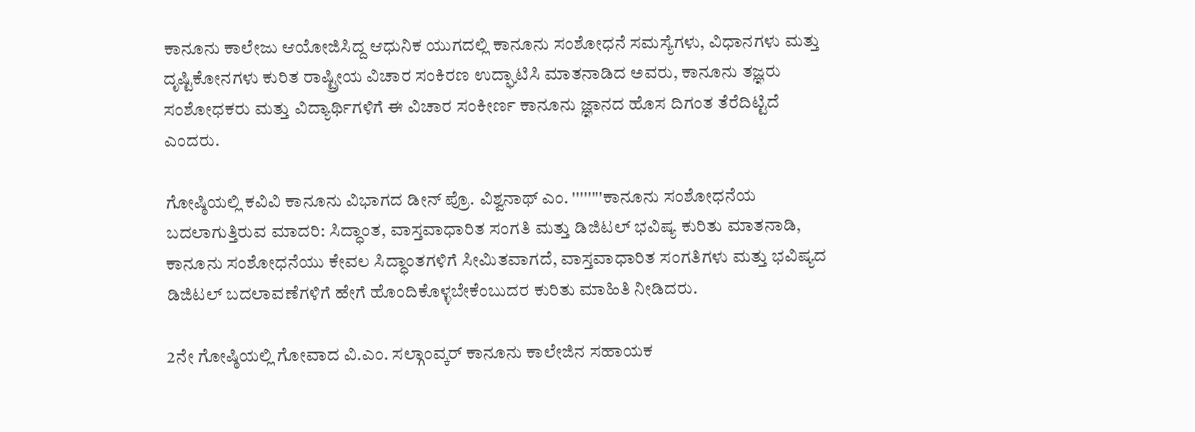ಕಾನೂನು ಕಾಲೇಜು ಆಯೋಜಿಸಿದ್ದ ಆಧುನಿಕ ಯುಗದಲ್ಲಿ ಕಾನೂನು ಸಂಶೋಧನೆ ಸಮಸ್ಯೆಗಳು, ವಿಧಾನಗಳು ಮತ್ತು ದೃಷ್ಟಿಕೋನಗಳು ಕುರಿತ ರಾಷ್ಟ್ರೀಯ ವಿಚಾರ ಸಂಕಿರಣ ಉದ್ಘಾಟಿಸಿ ಮಾತನಾಡಿದ ಅವರು, ಕಾನೂನು ತಜ್ಞರು ಸಂಶೋಧಕರು ಮತ್ತು ವಿದ್ಯಾರ್ಥಿಗಳಿಗೆ ಈ ವಿಚಾರ ಸಂಕೀರ್ಣ ಕಾನೂನು ಜ್ಞಾನದ ಹೊಸ ದಿಗಂತ ತೆರೆದಿಟ್ಟಿದೆ ಎಂದರು.

ಗೋಷ್ಠಿಯಲ್ಲಿ ಕವಿವಿ ಕಾನೂನು ವಿಭಾಗದ ಡೀನ್ ಪ್ರೊ. ವಿಶ್ವನಾಥ್ ಎಂ. ''''''''ಕಾನೂನು ಸಂಶೋಧನೆಯ ಬದಲಾಗುತ್ತಿರುವ ಮಾದರಿ: ಸಿದ್ಧಾಂತ, ವಾಸ್ತವಾಧಾರಿತ ಸಂಗತಿ ಮತ್ತು ಡಿಜಿಟಲ್ ಭವಿಷ್ಯ ಕುರಿತು ಮಾತನಾಡಿ, ಕಾನೂನು ಸಂಶೋಧನೆಯು ಕೇವಲ ಸಿದ್ಧಾಂತಗಳಿಗೆ ಸೀಮಿತವಾಗದೆ, ವಾಸ್ತವಾಧಾರಿತ ಸಂಗತಿಗಳು ಮತ್ತು ಭವಿಷ್ಯದ ಡಿಜಿಟಲ್ ಬದಲಾವಣೆಗಳಿಗೆ ಹೇಗೆ ಹೊಂದಿಕೊಳ್ಳಬೇಕೆಂಬುದರ ಕುರಿತು ಮಾಹಿತಿ ನೀಡಿದರು.

2ನೇ ಗೋಷ್ಠಿಯಲ್ಲಿ ಗೋವಾದ ವಿ.ಎಂ. ಸಲ್ಗಾಂವ್ಕರ್ ಕಾನೂನು ಕಾಲೇಜಿನ ಸಹಾಯಕ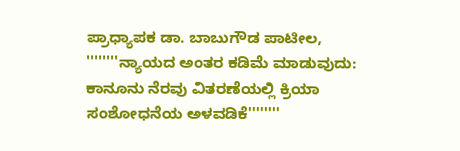ಪ್ರಾಧ್ಯಾಪಕ ಡಾ. ಬಾಬುಗೌಡ ಪಾಟೀಲ, ''''''''ನ್ಯಾಯದ ಅಂತರ ಕಡಿಮೆ ಮಾಡುವುದು: ಕಾನೂನು ನೆರವು ವಿತರಣೆಯಲ್ಲಿ ಕ್ರಿಯಾ ಸಂಶೋಧನೆಯ ಅಳವಡಿಕೆ''''''''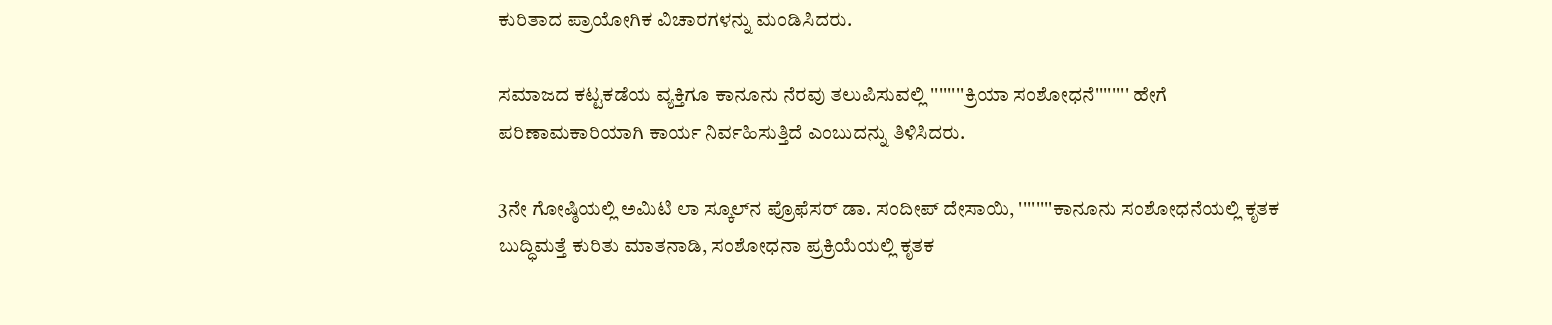ಕುರಿತಾದ ಪ್ರಾಯೋಗಿಕ ವಿಚಾರಗಳನ್ನು ಮಂಡಿಸಿದರು.

ಸಮಾಜದ ಕಟ್ಟಕಡೆಯ ವ್ಯಕ್ತಿಗೂ ಕಾನೂನು ನೆರವು ತಲುಪಿಸುವಲ್ಲಿ ''''''''ಕ್ರಿಯಾ ಸಂಶೋಧನೆ'''''''' ಹೇಗೆ ಪರಿಣಾಮಕಾರಿಯಾಗಿ ಕಾರ್ಯ ನಿರ್ವಹಿಸುತ್ತಿದೆ ಎಂಬುದನ್ನು ತಿಳಿಸಿದರು.

3ನೇ ಗೋಷ್ಠಿಯಲ್ಲಿ ಅಮಿಟಿ ಲಾ ಸ್ಕೂಲ್‌ನ ಪ್ರೊಫೆಸರ್ ಡಾ. ಸಂದೀಪ್ ದೇಸಾಯಿ, ''''''''ಕಾನೂನು ಸಂಶೋಧನೆಯಲ್ಲಿ ಕೃತಕ ಬುದ್ಧಿಮತ್ತೆ ಕುರಿತು ಮಾತನಾಡಿ, ಸಂಶೋಧನಾ ಪ್ರಕ್ರಿಯೆಯಲ್ಲಿ ಕೃತಕ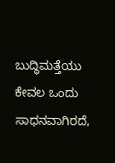ಬುದ್ಧಿಮತ್ತೆಯು ಕೇವಲ ಒಂದು ಸಾಧನವಾಗಿರದೆ,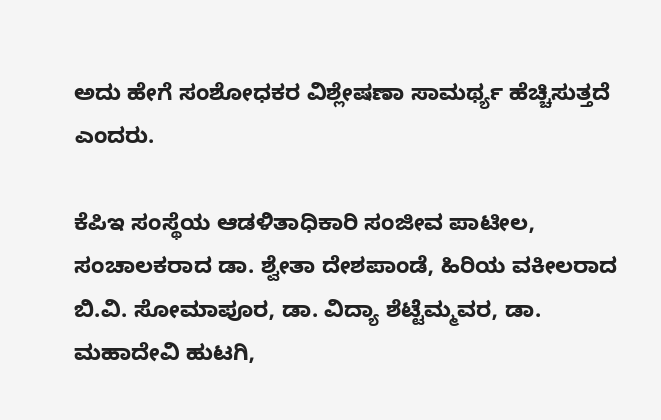ಅದು ಹೇಗೆ ಸಂಶೋಧಕರ ವಿಶ್ಲೇಷಣಾ ಸಾಮರ್ಥ್ಯ ಹೆಚ್ಚಿಸುತ್ತದೆ ಎಂದರು.

ಕೆಪಿಇ ಸಂಸ್ಥೆಯ ಆಡಳಿತಾಧಿಕಾರಿ ಸಂಜೀವ ಪಾಟೀಲ, ಸಂಚಾಲಕರಾದ ಡಾ. ಶ್ವೇತಾ ದೇಶಪಾಂಡೆ, ಹಿರಿಯ ವಕೀಲರಾದ ಬಿ.ವಿ. ಸೋಮಾಪೂರ, ಡಾ. ವಿದ್ಯಾ ಶೆಟ್ಟೆಮ್ಮವರ, ಡಾ. ಮಹಾದೇವಿ ಹುಟಗಿ,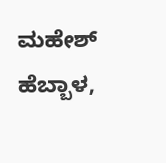ಮಹೇಶ್ ಹೆಬ್ಬಾಳ,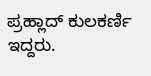ಪ್ರಹ್ಲಾದ್ ಕುಲಕರ್ಣಿ ಇದ್ದರು.